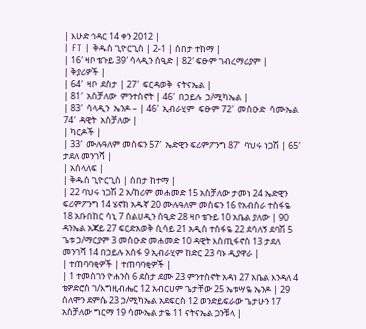| እሁድ ኅዳር 14 ቀን 2012 |
| FT | ቅዱስ ጊዮርጊስ | 2-1 | ሰበታ ተከማ |
| 16′ ዛቦ ቴጉይ 39′ ሳላዲን ሰዒድ | 82′ ፍፁም ገብረማሪያም |
| ቅያሪዎች |
| 64′  ዛቦ  ደስታ | 27′  ፍርዳወቅ  ናትናኤል |
| 81′  አስቻለው  ምንተስኖት | 46′  በኃይሉ  ኃ/ሚካኤል |
| 83′  ሳላዲን  ኤንዶ – | 46′  ኢብራሂም  ፍፁም 72′  መስዑድ  ሳሙኤል 74′  ዳዊት  አስቻለው |
| ካርዶች |
| 33′  ሙሉዓለም መስፍን 57′  ኤድዊን ፍሪምፖንግ 87‘  ባህሩ ነጋሽ | 65′  ታደለ መንገሻ |
| አሰላለፍ |
| ቅዱስ ጊዮርጊስ | ሰበታ ከተማ |
| 22 ባህሩ ነጋሽ 2 አ/ከሪም መሐመድ 15 አስቻለው ታመነ 24 ኤድዊን ፍሪምፖንግ 14 ሄኖክ አዱኛ 20 ሙሉዓለም መስፍን 16 የአብስራ ተስፋዬ 18 አቡበከር ሳኒ 7 ሰልሀዲን ሰዒድ 28 ዛቦ ቴጉይ 10 አቤል ያለው | 90 ዳንኤል አጃይ 27 ፍርድአወቅ ሲሳይ 21 አዲስ ተስፋዬ 22 ደሳለኝ ደባሽ 5 ጌቱ ኃ/ማርያም 3 መስዑድ መሐመድ 10 ዳዊት እስጢፋኖስ 13 ታደለ መንገሻ 14 በኃይሉ አሰፋ 9 ኢብራሂም ከድር 23 ባኑ ዲያዋራ |
| ተጠባባቂዎች | ተጠባባቂዎች |
| 1 ተመስገን ዮሐንስ 6 ደስታ ደሙ 23 ምንተስኖት አዳነ 27 አቤል እንዳለ 4 ቴዎድሮስ ገ/እግዚብሔር 12 አብርሀም ጌታቸው 25 ኤቱሣዬ ኤንዶ | 29 ሰለሞን ደምሴ 23 ኃ/ሚካኤል አደፍርስ 12 ወንድይፍራው ጌታሁን 17 አስቻለው ግርማ 19 ሳሙኤል ታዬ 11 ናትናኤል ጋንቹላ |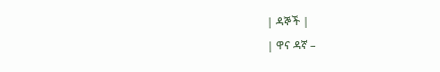| ዳኞች |
| ዋና ዳኛ –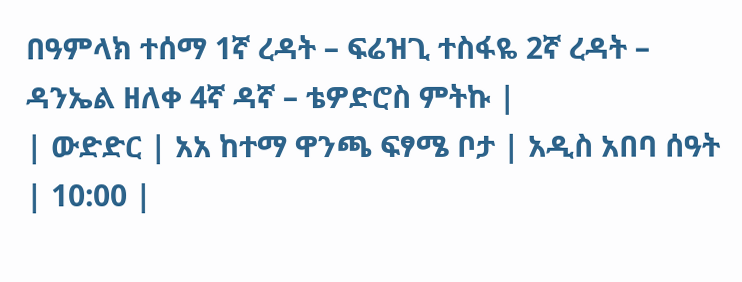በዓምላክ ተሰማ 1ኛ ረዳት – ፍሬዝጊ ተስፋዬ 2ኛ ረዳት – ዳንኤል ዘለቀ 4ኛ ዳኛ – ቴዎድሮስ ምትኩ |
| ውድድር | አአ ከተማ ዋንጫ ፍፃሜ ቦታ | አዲስ አበባ ሰዓት | 10:00 |